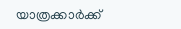യാത്രക്കാർക്ക്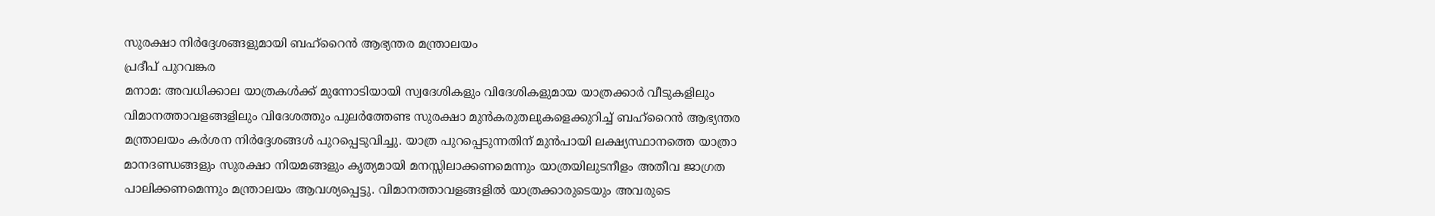സുരക്ഷാ നിർദ്ദേശങ്ങളുമായി ബഹ്റൈൻ ആഭ്യന്തര മന്ത്രാലയം
പ്രദീപ് പുറവങ്കര
മനാമ: അവധിക്കാല യാത്രകൾക്ക് മുന്നോടിയായി സ്വദേശികളും വിദേശികളുമായ യാത്രക്കാർ വീടുകളിലും വിമാനത്താവളങ്ങളിലും വിദേശത്തും പുലർത്തേണ്ട സുരക്ഷാ മുൻകരുതലുകളെക്കുറിച്ച് ബഹ്റൈൻ ആഭ്യന്തര മന്ത്രാലയം കർശന നിർദ്ദേശങ്ങൾ പുറപ്പെടുവിച്ചു. യാത്ര പുറപ്പെടുന്നതിന് മുൻപായി ലക്ഷ്യസ്ഥാനത്തെ യാത്രാ മാനദണ്ഡങ്ങളും സുരക്ഷാ നിയമങ്ങളും കൃത്യമായി മനസ്സിലാക്കണമെന്നും യാത്രയിലുടനീളം അതീവ ജാഗ്രത പാലിക്കണമെന്നും മന്ത്രാലയം ആവശ്യപ്പെട്ടു. വിമാനത്താവളങ്ങളിൽ യാത്രക്കാരുടെയും അവരുടെ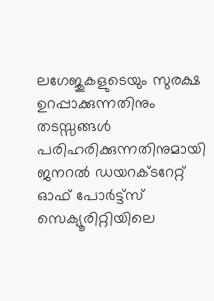ലഗേജുകളുടെയും സുരക്ഷ ഉറപ്പാക്കുന്നതിനും തടസ്സങ്ങൾ പരിഹരിക്കുന്നതിനുമായി ജനറൽ ഡയറക്ടറേറ്റ് ഓഫ് പോർട്ട്സ് സെക്യൂരിറ്റിയിലെ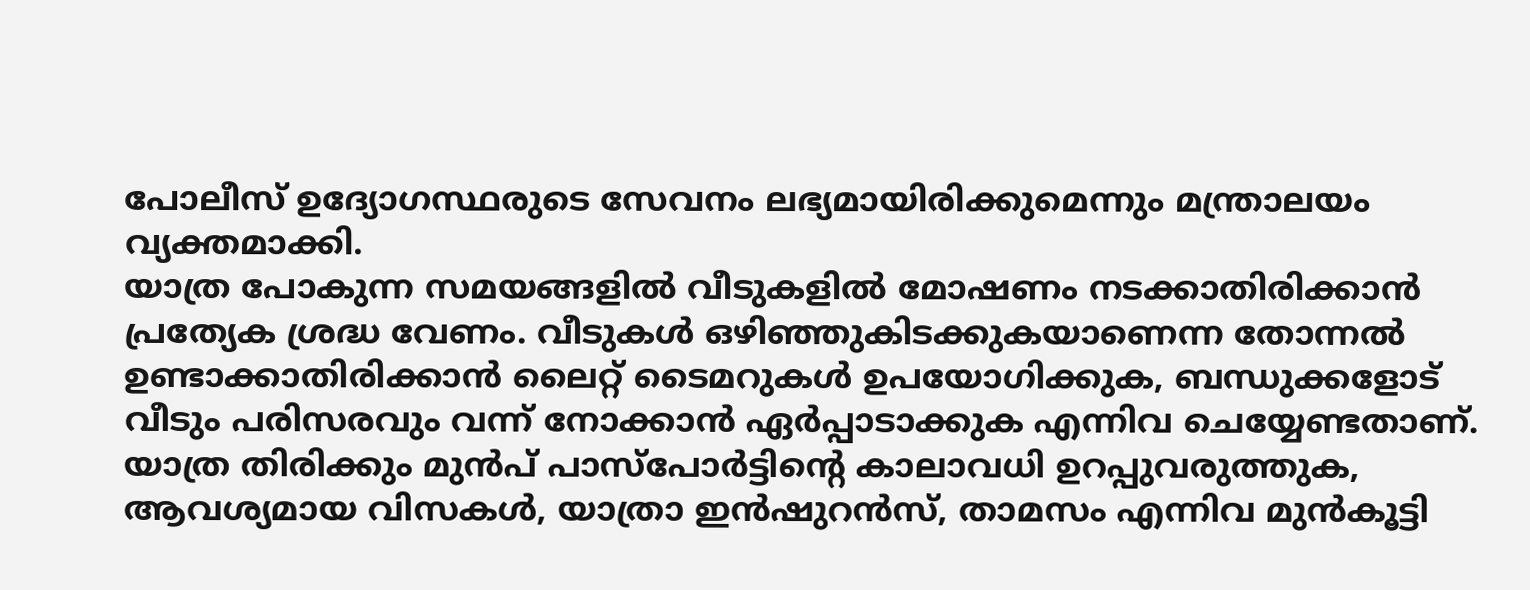പോലീസ് ഉദ്യോഗസ്ഥരുടെ സേവനം ലഭ്യമായിരിക്കുമെന്നും മന്ത്രാലയം വ്യക്തമാക്കി.
യാത്ര പോകുന്ന സമയങ്ങളിൽ വീടുകളിൽ മോഷണം നടക്കാതിരിക്കാൻ പ്രത്യേക ശ്രദ്ധ വേണം. വീടുകൾ ഒഴിഞ്ഞുകിടക്കുകയാണെന്ന തോന്നൽ ഉണ്ടാക്കാതിരിക്കാൻ ലൈറ്റ് ടൈമറുകൾ ഉപയോഗിക്കുക, ബന്ധുക്കളോട് വീടും പരിസരവും വന്ന് നോക്കാൻ ഏർപ്പാടാക്കുക എന്നിവ ചെയ്യേണ്ടതാണ്. യാത്ര തിരിക്കും മുൻപ് പാസ്പോർട്ടിന്റെ കാലാവധി ഉറപ്പുവരുത്തുക, ആവശ്യമായ വിസകൾ, യാത്രാ ഇൻഷുറൻസ്, താമസം എന്നിവ മുൻകൂട്ടി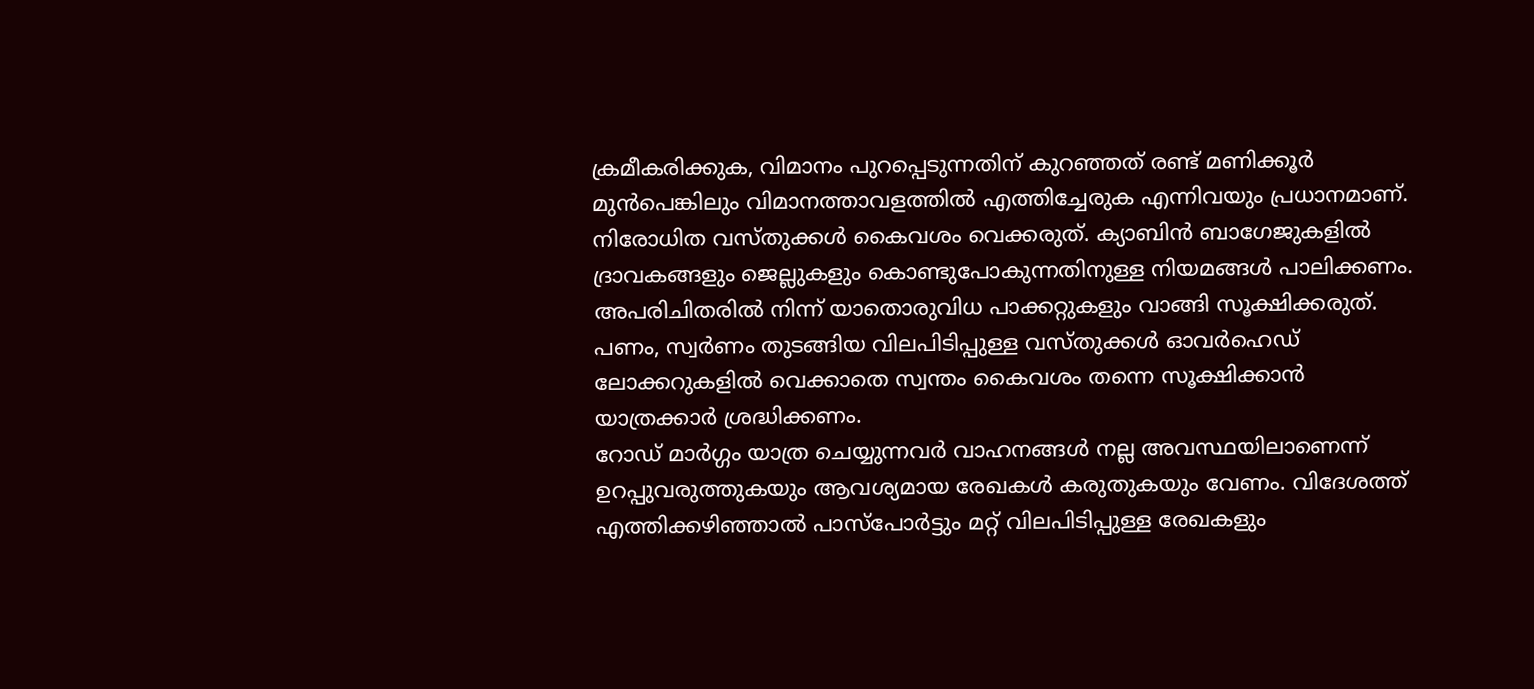ക്രമീകരിക്കുക, വിമാനം പുറപ്പെടുന്നതിന് കുറഞ്ഞത് രണ്ട് മണിക്കൂർ മുൻപെങ്കിലും വിമാനത്താവളത്തിൽ എത്തിച്ചേരുക എന്നിവയും പ്രധാനമാണ്. നിരോധിത വസ്തുക്കൾ കൈവശം വെക്കരുത്. ക്യാബിൻ ബാഗേജുകളിൽ ദ്രാവകങ്ങളും ജെല്ലുകളും കൊണ്ടുപോകുന്നതിനുള്ള നിയമങ്ങൾ പാലിക്കണം. അപരിചിതരിൽ നിന്ന് യാതൊരുവിധ പാക്കറ്റുകളും വാങ്ങി സൂക്ഷിക്കരുത്. പണം, സ്വർണം തുടങ്ങിയ വിലപിടിപ്പുള്ള വസ്തുക്കൾ ഓവർഹെഡ് ലോക്കറുകളിൽ വെക്കാതെ സ്വന്തം കൈവശം തന്നെ സൂക്ഷിക്കാൻ യാത്രക്കാർ ശ്രദ്ധിക്കണം.
റോഡ് മാർഗ്ഗം യാത്ര ചെയ്യുന്നവർ വാഹനങ്ങൾ നല്ല അവസ്ഥയിലാണെന്ന് ഉറപ്പുവരുത്തുകയും ആവശ്യമായ രേഖകൾ കരുതുകയും വേണം. വിദേശത്ത് എത്തിക്കഴിഞ്ഞാൽ പാസ്പോർട്ടും മറ്റ് വിലപിടിപ്പുള്ള രേഖകളും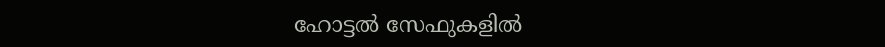ഹോട്ടൽ സേഫുകളിൽ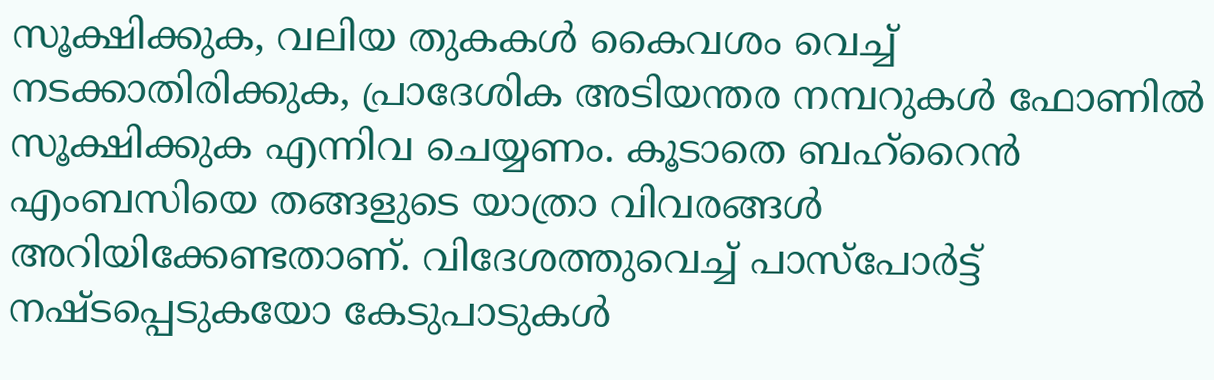സൂക്ഷിക്കുക, വലിയ തുകകൾ കൈവശം വെച്ച് നടക്കാതിരിക്കുക, പ്രാദേശിക അടിയന്തര നമ്പറുകൾ ഫോണിൽ സൂക്ഷിക്കുക എന്നിവ ചെയ്യണം. കൂടാതെ ബഹ്റൈൻ എംബസിയെ തങ്ങളുടെ യാത്രാ വിവരങ്ങൾ അറിയിക്കേണ്ടതാണ്. വിദേശത്തുവെച്ച് പാസ്പോർട്ട് നഷ്ടപ്പെടുകയോ കേടുപാടുകൾ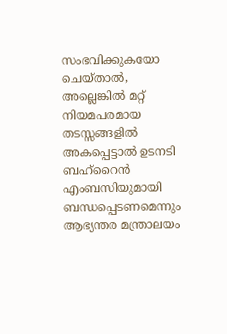സംഭവിക്കുകയോ ചെയ്താൽ, അല്ലെങ്കിൽ മറ്റ് നിയമപരമായ തടസ്സങ്ങളിൽ അകപ്പെട്ടാൽ ഉടനടി ബഹ്റൈൻ എംബസിയുമായി ബന്ധപ്പെടണമെന്നും ആഭ്യന്തര മന്ത്രാലയം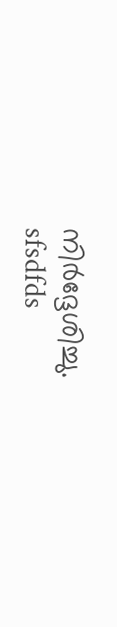നിർദ്ദേശിച്ചു.
sfsdfds